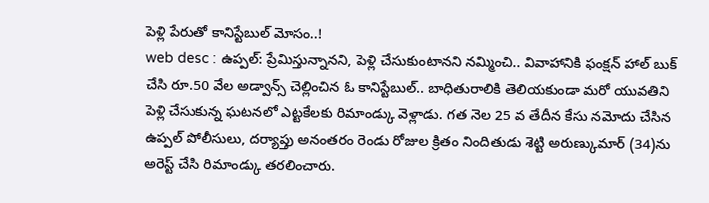పెళ్లి పేరుతో కానిస్టేబుల్ మోసం..!
web desc : ఉప్పల్: ప్రేమిస్తున్నానని, పెళ్లి చేసుకుంటానని నమ్మించి.. వివాహానికి ఫంక్షన్ హాల్ బుక్ చేసి రూ.50 వేల అడ్వాన్స్ చెల్లించిన ఓ కానిస్టేబుల్.. బాధితురాలికి తెలియకుండా మరో యువతిని పెళ్లి చేసుకున్న ఘటనలో ఎట్టకేలకు రిమాండ్కు వెళ్లాడు. గత నెల 25 వ తేదీన కేసు నమోదు చేసిన ఉప్పల్ పోలీసులు, దర్యాప్తు అనంతరం రెండు రోజుల క్రితం నిందితుడు శెట్టి అరుణ్కుమార్ (34)ను అరెస్ట్ చేసి రిమాండ్కు తరలించారు.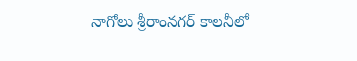నాగోలు శ్రీరాంనగర్ కాలనీలో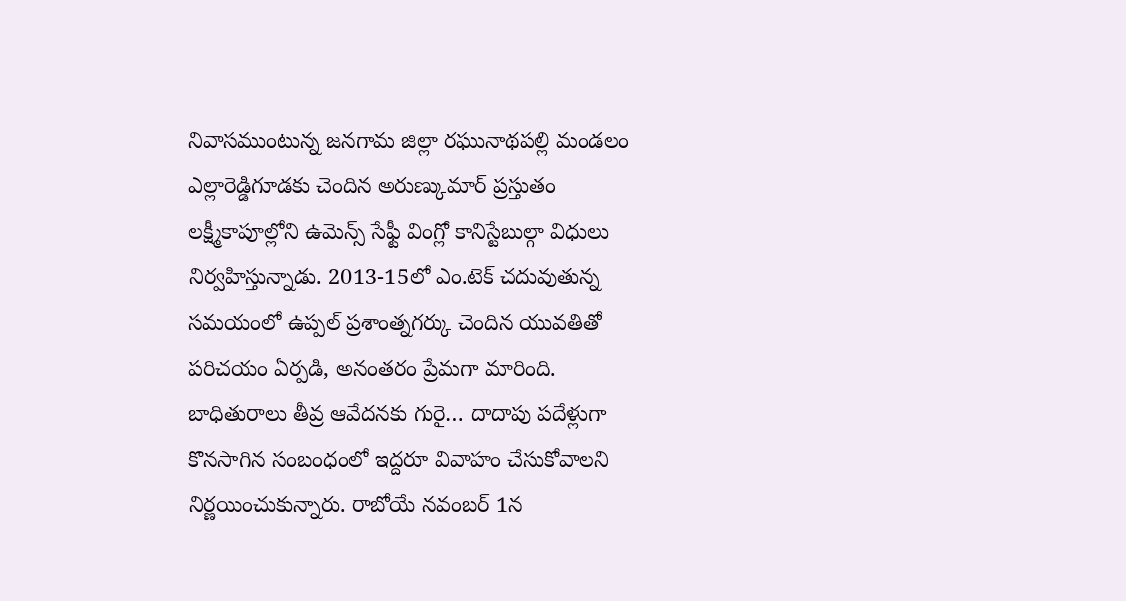నివాసముంటున్న జనగామ జిల్లా రఘునాథపల్లి మండలం ఎల్లారెడ్డిగూడకు చెందిన అరుణ్కుమార్ ప్రస్తుతం లక్ష్మీకాపూల్లోని ఉమెన్స్ సేఫ్టీ వింగ్లో కానిస్టేబుల్గా విధులు నిర్వహిస్తున్నాడు. 2013-15లో ఎం.టెక్ చదువుతున్న సమయంలో ఉప్పల్ ప్రశాంత్నగర్కు చెందిన యువతితో పరిచయం ఏర్పడి, అనంతరం ప్రేమగా మారింది.
బాధితురాలు తీవ్ర ఆవేదనకు గురై… దాదాపు పదేళ్లుగా కొనసాగిన సంబంధంలో ఇద్దరూ వివాహం చేసుకోవాలని నిర్ణయించుకున్నారు. రాబోయే నవంబర్ 1న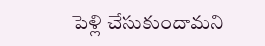పెళ్లి చేసుకుందామని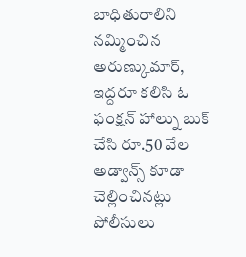బాధితురాలిని నమ్మించిన అరుణ్కుమార్, ఇద్దరూ కలిసి ఓ ఫంక్షన్ హాల్ను బుక్ చేసి రూ.50 వేల అడ్వాన్స్ కూడా చెల్లించినట్లు పోలీసులు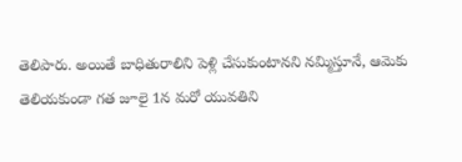తెలిపారు. అయితే బాధితురాలిని పెళ్లి చేసుకుంటానని నమ్మిస్తూనే, ఆమెకు తెలియకుండా గత జూలై 1న మరో యువతిని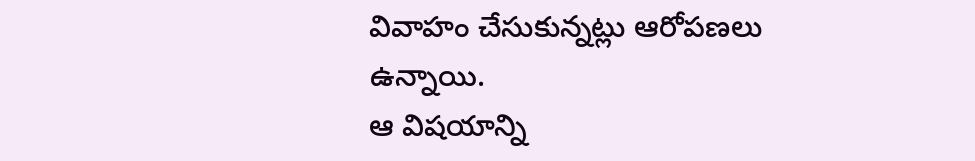వివాహం చేసుకున్నట్లు ఆరోపణలు ఉన్నాయి.
ఆ విషయాన్ని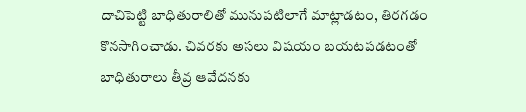దాచిపెట్టి బాధితురాలితో మునుపటిలాగే మాట్లాడటం, తిరగడం కొనసాగించాడు. చివరకు అసలు విషయం బయటపడటంతో బాధితురాలు తీవ్ర ఆవేదనకు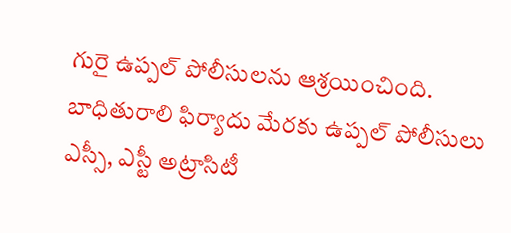గురై ఉప్పల్ పోలీసులను ఆశ్రయించింది. బాధితురాలి ఫిర్యాదు మేరకు ఉప్పల్ పోలీసులు ఎస్సీ, ఎస్టీ అట్రాసిటీ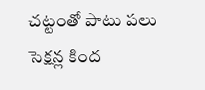చట్టంతో పాటు పలు సెక్షన్ల కింద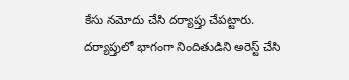కేసు నమోదు చేసి దర్యాప్తు చేపట్టారు. దర్యాప్తులో భాగంగా నిందితుడిని అరెస్ట్ చేసి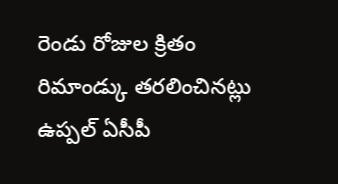రెండు రోజుల క్రితం రిమాండ్కు తరలించినట్లు ఉప్పల్ ఏసీపీ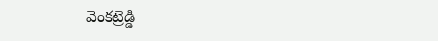వెంకట్రెడ్డి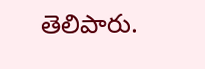తెలిపారు.